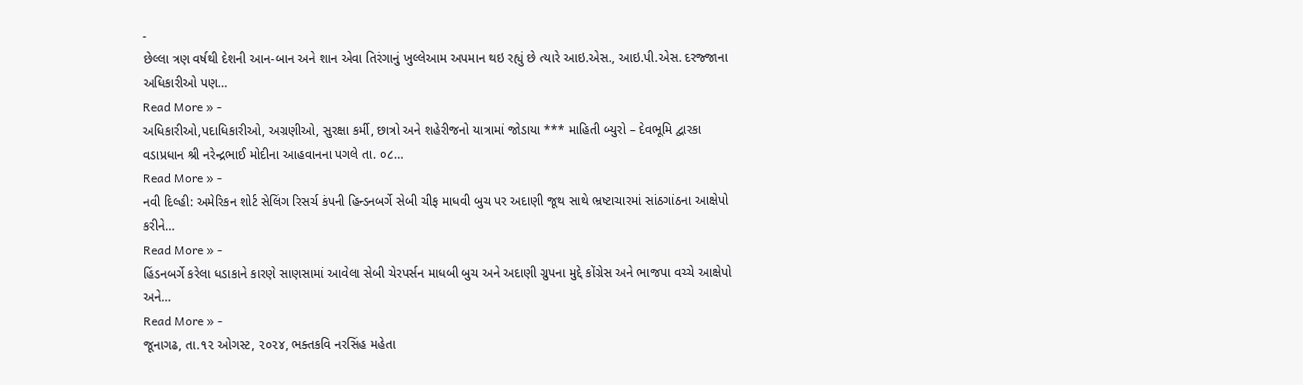-
છેલ્લા ત્રણ વર્ષથી દેશની આન-બાન અને શાન એવા તિરંગાનું ખુલ્લેઆમ અપમાન થઇ રહ્યું છે ત્યારે આઇ.એસ., આઇ.પી.એસ. દરજ્જાના અધિકારીઓ પણ…
Read More » -
અધિકારીઓ,પદાધિકારીઓ, અગ્રણીઓ, સુરક્ષા કર્મી, છાત્રો અને શહેરીજનો યાત્રામાં જોડાયા *** માહિતી બ્યુરો – દેવભૂમિ દ્વારકા વડાપ્રધાન શ્રી નરેન્દ્રભાઈ મોદીના આહવાનના પગલે તા. ૦૮…
Read More » -
નવી દિલ્હી: અમેરિકન શોર્ટ સેલિંગ રિસર્ચ કંપની હિન્ડનબર્ગે સેબી ચીફ માધવી બુચ પર અદાણી જૂથ સાથે ભ્રષ્ટાચારમાં સાંઠગાંઠના આક્ષેપો કરીને…
Read More » -
હિંડનબર્ગે કરેલા ધડાકાને કારણે સાણસામાં આવેલા સેબી ચેરપર્સન માધબી બુચ અને અદાણી ગ્રુપના મુદ્દે કોંગ્રેસ અને ભાજપા વચ્ચે આક્ષેપો અને…
Read More » -
જૂનાગઢ, તા.૧૨ ઓગસ્ટ, ૨૦૨૪, ભક્તકવિ નરસિંહ મહેતા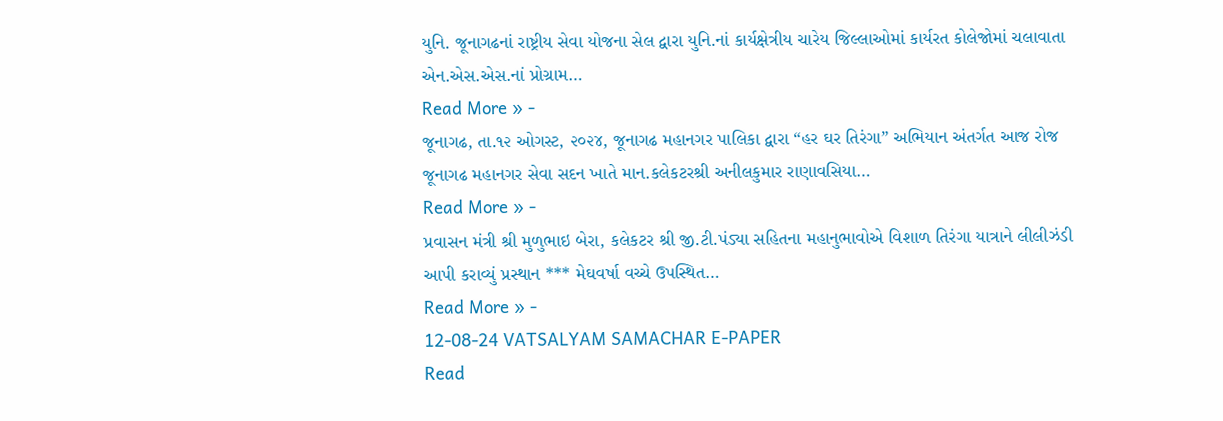યુનિ. જૂનાગઢનાં રાષ્ટ્રીય સેવા યોજના સેલ દ્વારા યુનિ.નાં કાર્યક્ષેત્રીય ચારેય જિલ્લાઓમાં કાર્યરત કોલેજોમાં ચલાવાતા એન.એસ.એસ.નાં પ્રોગ્રામ…
Read More » -
જૂનાગઢ, તા.૧૨ ઓગસ્ટ, ૨૦૨૪, જૂનાગઢ મહાનગર પાલિકા દ્વારા “હર ઘર તિરંગા” અભિયાન અંતર્ગત આજ રોજ જૂનાગઢ મહાનગર સેવા સદન ખાતે માન.કલેકટરશ્રી અનીલકુમાર રાણાવસિયા…
Read More » -
પ્રવાસન મંત્રી શ્રી મુળુભાઇ બેરા, કલેકટર શ્રી જી.ટી.પંડ્યા સહિતના મહાનુભાવોએ વિશાળ તિરંગા યાત્રાને લીલીઝંડી આપી કરાવ્યું પ્રસ્થાન *** મેઘવર્ષા વચ્ચે ઉપસ્થિત…
Read More » -
12-08-24 VATSALYAM SAMACHAR E-PAPER
Read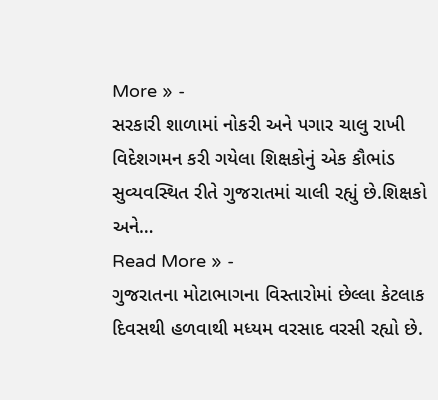More » -
સરકારી શાળામાં નોકરી અને પગાર ચાલુ રાખી વિદેશગમન કરી ગયેલા શિક્ષકોનું એક કૌભાંડ સુવ્યવસ્થિત રીતે ગુજરાતમાં ચાલી રહ્યું છે.શિક્ષકો અને…
Read More » -
ગુજરાતના મોટાભાગના વિસ્તારોમાં છેલ્લા કેટલાક દિવસથી હળવાથી મધ્યમ વરસાદ વરસી રહ્યો છે.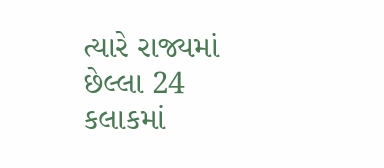ત્યારે રાજ્યમાં છેલ્લા 24 કલાકમાં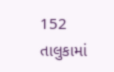152 તાલુકામાં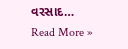વરસાદ…
Read More »